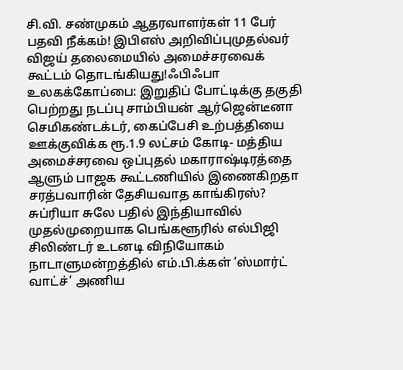சி.வி. சண்முகம் ஆதரவாளர்கள் 11 பேர் பதவி நீக்கம்! இபிஎஸ் அறிவிப்புமுதல்வர் விஜய் தலைமையில் அமைச்சரவைக் கூட்டம் தொடங்கியது!ஃபிஃபா உலகக்கோப்பை: இறுதிப் போட்டிக்கு தகுதி பெற்றது நடப்பு சாம்பியன் ஆர்ஜென்டீனா செமிகண்டக்டர், கைப்பேசி உற்பத்தியை ஊக்குவிக்க ரூ.1.9 லட்சம் கோடி- மத்திய அமைச்சரவை ஒப்புதல் மகாராஷ்டிரத்தை ஆளும் பாஜக கூட்டணியில் இணைகிறதா சரத்பவாரின் தேசியவாத காங்கிரஸ்? சுப்ரியா சுலே பதில் இந்தியாவில் முதல்முறையாக பெங்களூரில் எல்பிஜி சிலிண்டர் உடனடி விநியோகம் நாடாளுமன்றத்தில் எம்.பி.க்கள் ‘ஸ்மார்ட் வாட்ச்’ அணிய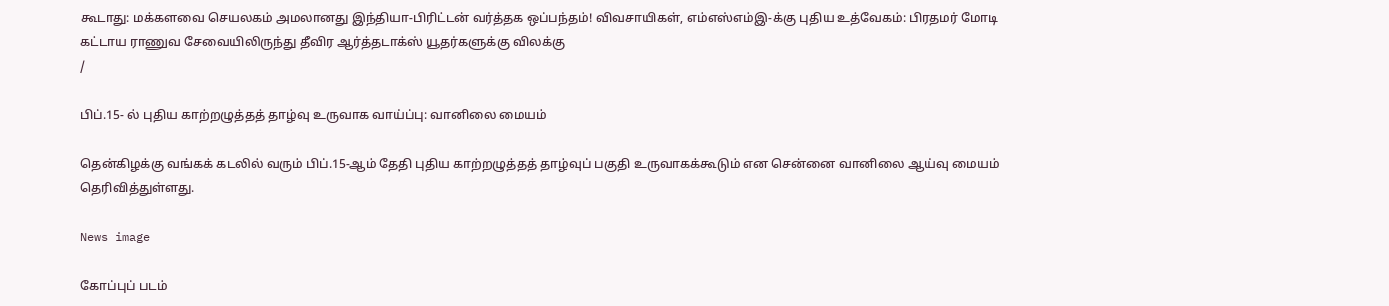கூடாது: மக்களவை செயலகம் அமலானது இந்தியா-பிரிட்டன் வர்த்தக ஒப்பந்தம்! விவசாயிகள், எம்எஸ்எம்இ-க்கு புதிய உத்வேகம்: பிரதமர் மோடி கட்டாய ராணுவ சேவையிலிருந்து தீவிர ஆர்த்தடாக்ஸ் யூதர்களுக்கு விலக்கு
/

பிப்.15- ல் புதிய காற்றழுத்தத் தாழ்வு உருவாக வாய்ப்பு: வானிலை மையம்

தென்கிழக்கு வங்கக் கடலில் வரும் பிப்.15-ஆம் தேதி புதிய காற்றழுத்தத் தாழ்வுப் பகுதி உருவாகக்கூடும் என சென்னை வானிலை ஆய்வு மையம் தெரிவித்துள்ளது.

News image

கோப்புப் படம்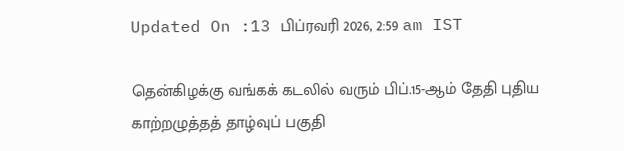Updated On :13 பிப்ரவரி 2026, 2:59 am IST

தென்கிழக்கு வங்கக் கடலில் வரும் பிப்.15-ஆம் தேதி புதிய காற்றழுத்தத் தாழ்வுப் பகுதி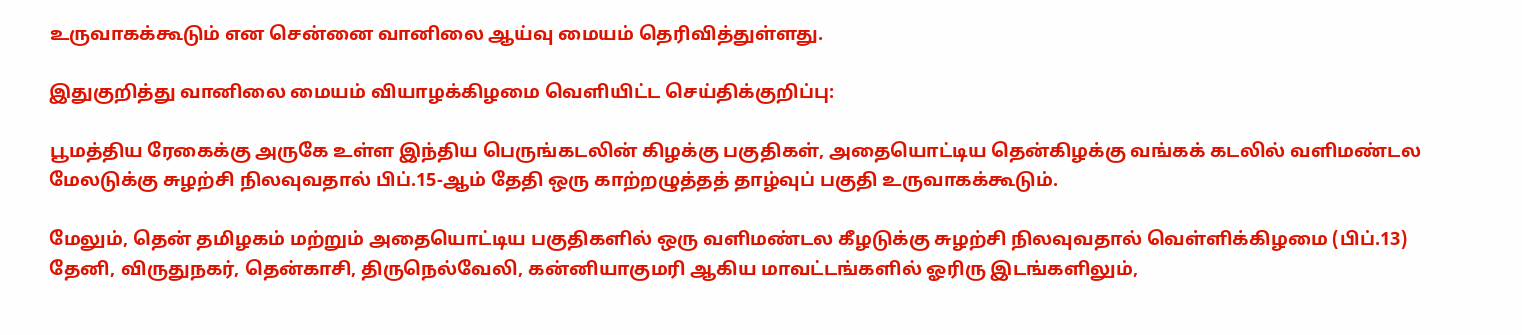உருவாகக்கூடும் என சென்னை வானிலை ஆய்வு மையம் தெரிவித்துள்ளது.

இதுகுறித்து வானிலை மையம் வியாழக்கிழமை வெளியிட்ட செய்திக்குறிப்பு:

பூமத்திய ரேகைக்கு அருகே உள்ள இந்திய பெருங்கடலின் கிழக்கு பகுதிகள், அதையொட்டிய தென்கிழக்கு வங்கக் கடலில் வளிமண்டல மேலடுக்கு சுழற்சி நிலவுவதால் பிப்.15-ஆம் தேதி ஒரு காற்றழுத்தத் தாழ்வுப் பகுதி உருவாகக்கூடும்.

மேலும், தென் தமிழகம் மற்றும் அதையொட்டிய பகுதிகளில் ஒரு வளிமண்டல கீழடுக்கு சுழற்சி நிலவுவதால் வெள்ளிக்கிழமை (பிப்.13) தேனி, விருதுநகர், தென்காசி, திருநெல்வேலி, கன்னியாகுமரி ஆகிய மாவட்டங்களில் ஓரிரு இடங்களிலும்,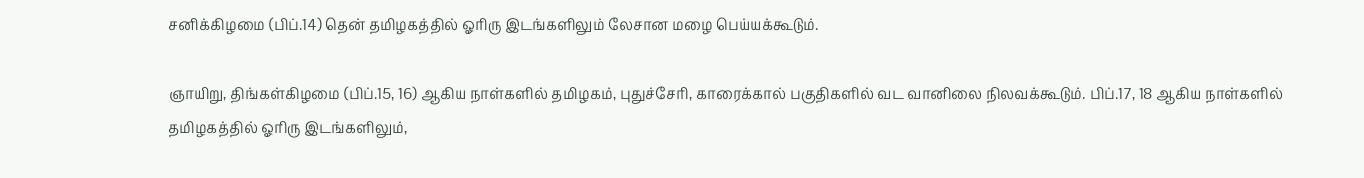சனிக்கிழமை (பிப்.14) தென் தமிழகத்தில் ஓரிரு இடங்களிலும் லேசான மழை பெய்யக்கூடும்.

ஞாயிறு, திங்கள்கிழமை (பிப்.15, 16) ஆகிய நாள்களில் தமிழகம், புதுச்சேரி, காரைக்கால் பகுதிகளில் வட வானிலை நிலவக்கூடும். பிப்.17, 18 ஆகிய நாள்களில் தமிழகத்தில் ஓரிரு இடங்களிலும்,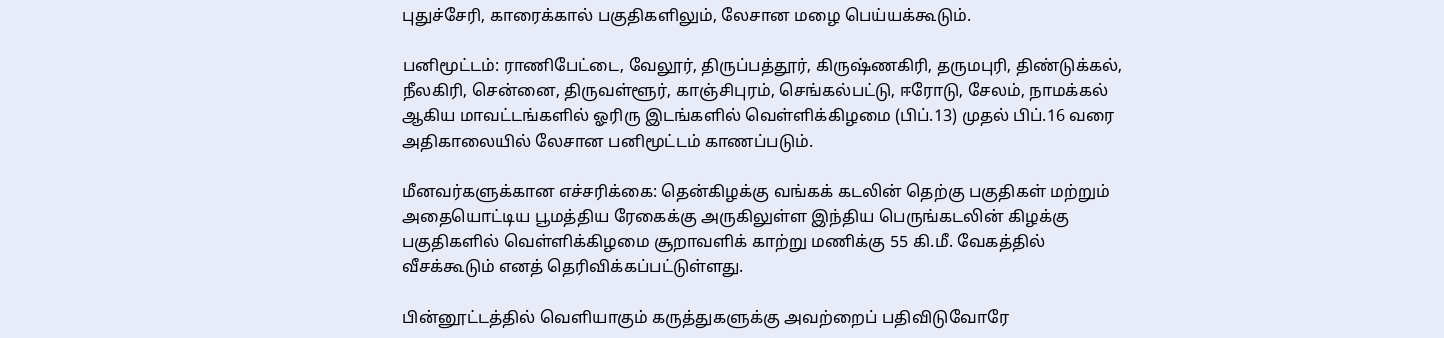புதுச்சேரி, காரைக்கால் பகுதிகளிலும், லேசான மழை பெய்யக்கூடும்.

பனிமூட்டம்: ராணிபேட்டை, வேலூர், திருப்பத்தூர், கிருஷ்ணகிரி, தருமபுரி, திண்டுக்கல், நீலகிரி, சென்னை, திருவள்ளூர், காஞ்சிபுரம், செங்கல்பட்டு, ஈரோடு, சேலம், நாமக்கல் ஆகிய மாவட்டங்களில் ஓரிரு இடங்களில் வெள்ளிக்கிழமை (பிப்.13) முதல் பிப்.16 வரை அதிகாலையில் லேசான பனிமூட்டம் காணப்படும்.

மீனவர்களுக்கான எச்சரிக்கை: தென்கிழக்கு வங்கக் கடலின் தெற்கு பகுதிகள் மற்றும் அதையொட்டிய பூமத்திய ரேகைக்கு அருகிலுள்ள இந்திய பெருங்கடலின் கிழக்கு பகுதிகளில் வெள்ளிக்கிழமை சூறாவளிக் காற்று மணிக்கு 55 கி.மீ. வேகத்தில் வீசக்கூடும் எனத் தெரிவிக்கப்பட்டுள்ளது.

பின்னூட்டத்தில் வெளியாகும் கருத்துகளுக்கு அவற்றைப் பதிவிடுவோரே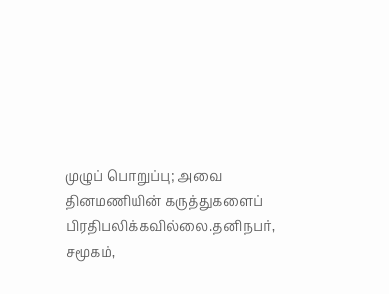முழுப் பொறுப்பு; அவை தினமணியின் கருத்துகளைப் பிரதிபலிக்கவில்லை.தனிநபர், சமூகம்,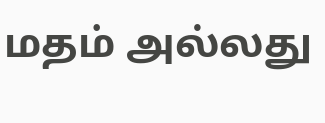மதம் அல்லது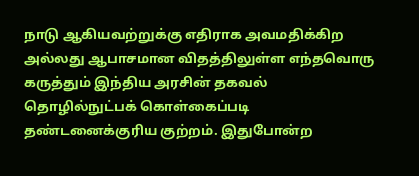நாடு ஆகியவற்றுக்கு எதிராக அவமதிக்கிற அல்லது ஆபாசமான விதத்திலுள்ள எந்தவொரு கருத்தும் இந்திய அரசின் தகவல் தொழில்நுட்பக் கொள்கைப்படி தண்டனைக்குரிய குற்றம். இதுபோன்ற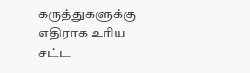கருத்துகளுக்கு எதிராக உரிய சட்ட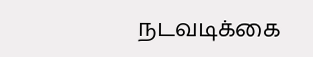நடவடிக்கை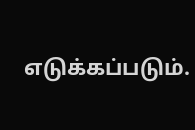எடுக்கப்படும்.